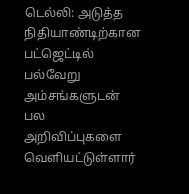டெல்லி: அடுத்த நிதியாண்டிற்கான பட்ஜெட்டில் பல்வேறு அம்சங்களுடன் பல அறிவிப்புகளை வெளியட்டுள்ளார்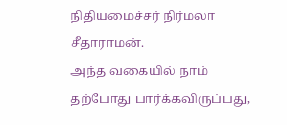நிதியமைச்சர் நிர்மலா சீதாராமன்.
அந்த வகையில் நாம் தற்போது பார்க்கவிருப்பது,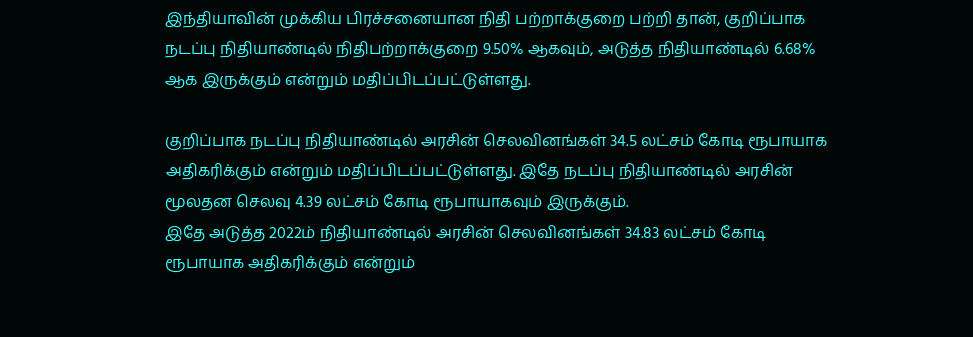இந்தியாவின் முக்கிய பிரச்சனையான நிதி பற்றாக்குறை பற்றி தான், குறிப்பாக நடப்பு நிதியாண்டில் நிதிபற்றாக்குறை 9.50% ஆகவும், அடுத்த நிதியாண்டில் 6.68% ஆக இருக்கும் என்றும் மதிப்பிடப்பட்டுள்ளது.

குறிப்பாக நடப்பு நிதியாண்டில் அரசின் செலவினங்கள் 34.5 லட்சம் கோடி ரூபாயாக அதிகரிக்கும் என்றும் மதிப்பிடப்பட்டுள்ளது. இதே நடப்பு நிதியாண்டில் அரசின் மூலதன செலவு 4.39 லட்சம் கோடி ரூபாயாகவும் இருக்கும்.
இதே அடுத்த 2022ம் நிதியாண்டில் அரசின் செலவினங்கள் 34.83 லட்சம் கோடி ரூபாயாக அதிகரிக்கும் என்றும்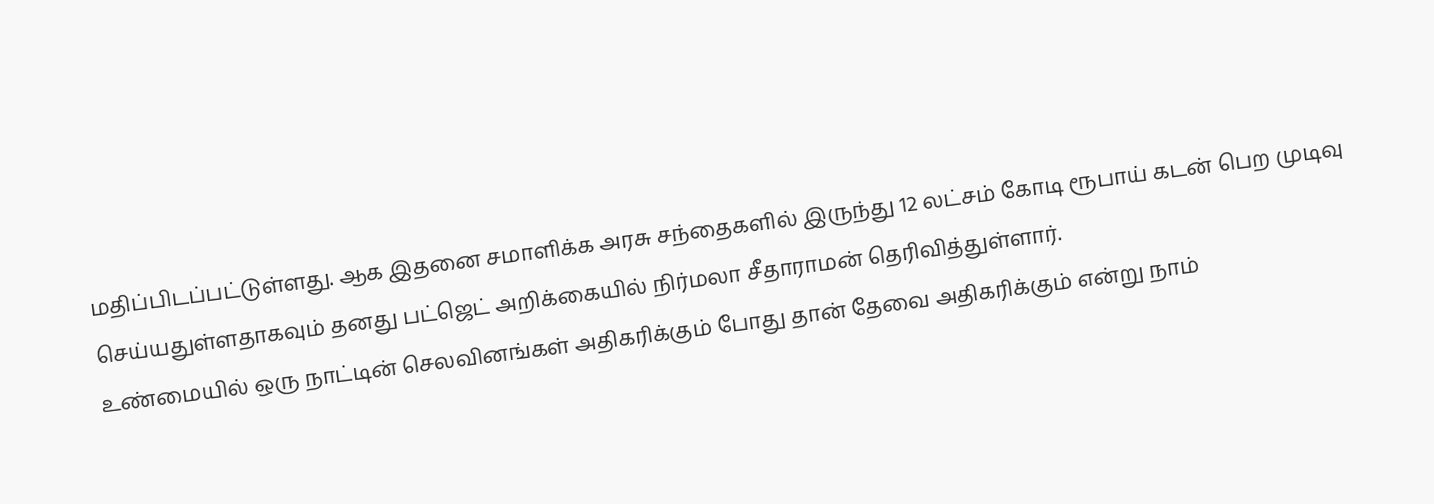மதிப்பிடப்பட்டுள்ளது. ஆக இதனை சமாளிக்க அரசு சந்தைகளில் இருந்து 12 லட்சம் கோடி ரூபாய் கடன் பெற முடிவு செய்யதுள்ளதாகவும் தனது பட்ஜெட் அறிக்கையில் நிர்மலா சீதாராமன் தெரிவித்துள்ளார்.
உண்மையில் ஒரு நாட்டின் செலவினங்கள் அதிகரிக்கும் போது தான் தேவை அதிகரிக்கும் என்று நாம்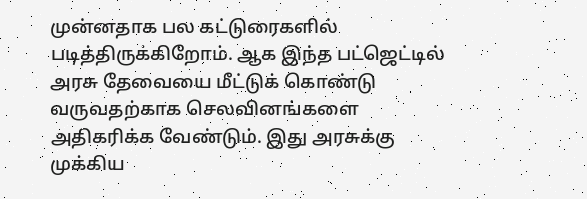முன்னதாக பல கட்டுரைகளில் படித்திருக்கிறோம். ஆக இந்த பட்ஜெட்டில் அரசு தேவையை மீட்டுக் கொண்டு வருவதற்காக செலவினங்களை அதிகரிக்க வேண்டும். இது அரசுக்கு முக்கிய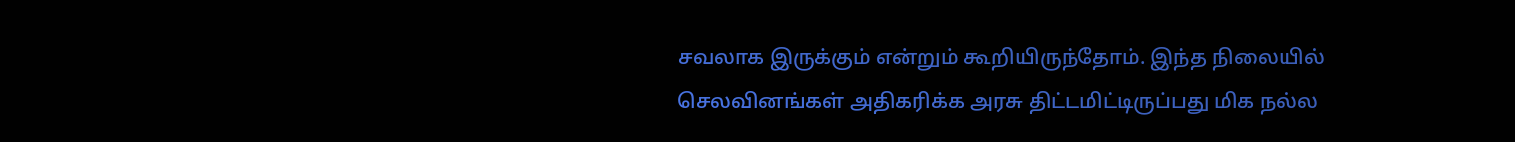சவலாக இருக்கும் என்றும் கூறியிருந்தோம். இந்த நிலையில் செலவினங்கள் அதிகரிக்க அரசு திட்டமிட்டிருப்பது மிக நல்ல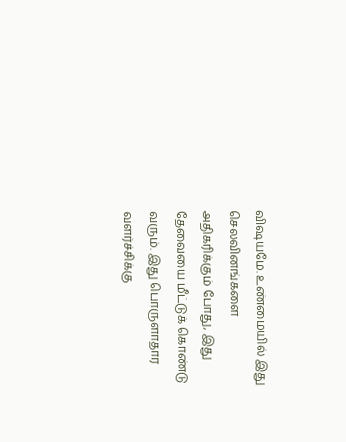விஷயமே. உண்மையில் இது செலவினங்களை அதிகரிக்கும் போது, இது தேவையை மீட்டுக் கொண்டு வரும். இது பொருளாதார வளர்ச்சிக்கு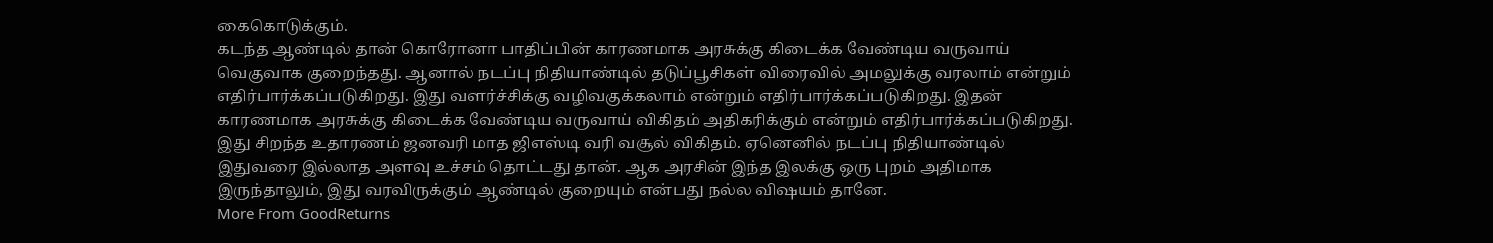கைகொடுக்கும்.
கடந்த ஆண்டில் தான் கொரோனா பாதிப்பின் காரணமாக அரசுக்கு கிடைக்க வேண்டிய வருவாய் வெகுவாக குறைந்தது. ஆனால் நடப்பு நிதியாண்டில் தடுப்பூசிகள் விரைவில் அமலுக்கு வரலாம் என்றும் எதிர்பார்க்கப்படுகிறது. இது வளர்ச்சிக்கு வழிவகுக்கலாம் என்றும் எதிர்பார்க்கப்படுகிறது. இதன் காரணமாக அரசுக்கு கிடைக்க வேண்டிய வருவாய் விகிதம் அதிகரிக்கும் என்றும் எதிர்பார்க்கப்படுகிறது.
இது சிறந்த உதாரணம் ஜனவரி மாத ஜிஎஸ்டி வரி வசூல் விகிதம். ஏனெனில் நடப்பு நிதியாண்டில் இதுவரை இல்லாத அளவு உச்சம் தொட்டது தான். ஆக அரசின் இந்த இலக்கு ஒரு புறம் அதிமாக இருந்தாலும், இது வரவிருக்கும் ஆண்டில் குறையும் என்பது நல்ல விஷயம் தானே.
More From GoodReturns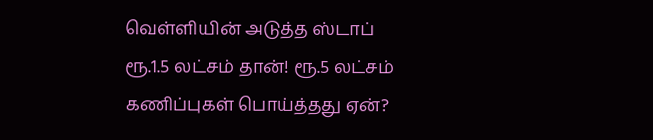வெள்ளியின் அடுத்த ஸ்டாப் ரூ.1.5 லட்சம் தான்! ரூ.5 லட்சம் கணிப்புகள் பொய்த்தது ஏன்?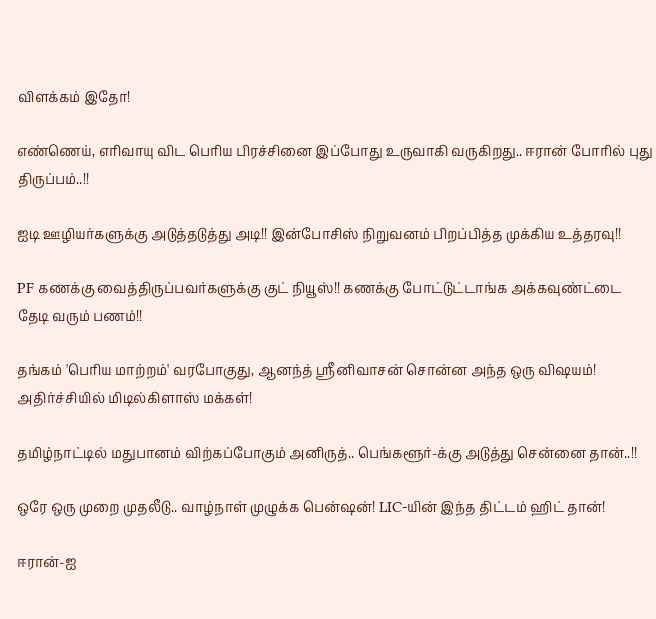விளக்கம் இதோ!

எண்ணெய், எரிவாயு விட பெரிய பிரச்சினை இப்போது உருவாகி வருகிறது.. ஈரான் போரில் புது திருப்பம்..!!

ஐடி ஊழியர்களுக்கு அடுத்தடுத்து அடி!! இன்போசிஸ் நிறுவனம் பிறப்பித்த முக்கிய உத்தரவு!!

PF கணக்கு வைத்திருப்பவர்களுக்கு குட் நியூஸ்!! கணக்கு போட்டுட்டாங்க அக்கவுண்ட்டை தேடி வரும் பணம்!!

தங்கம் 'பெரிய மாற்றம்' வரபோகுது, ஆனந்த் ஸ்ரீனிவாசன் சொன்ன அந்த ஒரு விஷயம்! அதிர்ச்சியில் மிடில்கிளாஸ் மக்கள்!

தமிழ்நாட்டில் மதுபானம் விற்கப்போகும் அனிருத்.. பெங்களூர்-க்கு அடுத்து சென்னை தான்..!!

ஒரே ஒரு முறை முதலீடு.. வாழ்நாள் முழுக்க பென்ஷன்! LIC-யின் இந்த திட்டம் ஹிட் தான்!

ஈரான்-ஐ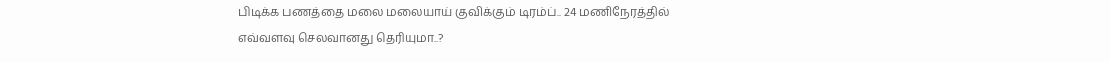பிடிக்க பணத்தை மலை மலையாய் குவிக்கும் டிரம்ப்.. 24 மணிநேரத்தில் எவ்வளவு செலவானது தெரியுமா..?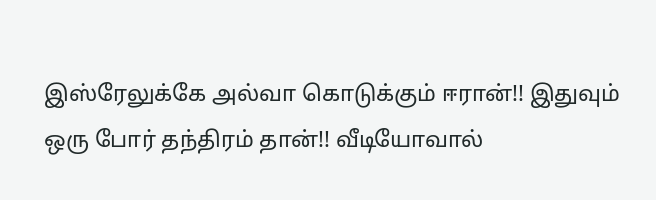இஸ்ரேலுக்கே அல்வா கொடுக்கும் ஈரான்!! இதுவும் ஒரு போர் தந்திரம் தான்!! வீடியோவால்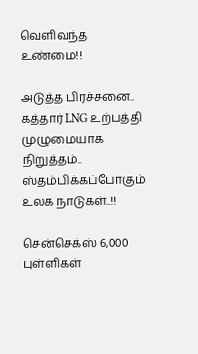வெளிவந்த உண்மை!!

அடுத்த பிரச்சனை.. கத்தார் LNG உற்பத்தி முழுமையாக நிறுத்தம்.. ஸ்தம்பிக்கப்போகும் உலக நாடுகள்..!!

சென்செக்ஸ் 6,000 புள்ளிகள்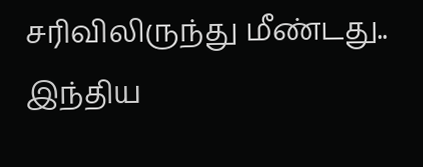சரிவிலிருந்து மீண்டது.. இந்திய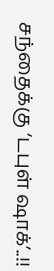சந்தைக்கு ‘டபுள் ஷாக்’..!!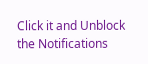Click it and Unblock the Notifications